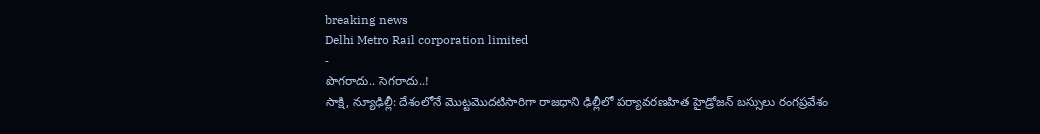breaking news
Delhi Metro Rail corporation limited
-
పొగరాదు.. సెగరాదు..!
సాక్షి, న్యూఢిల్లీ: దేశంలోనే మొట్టమొదటిసారిగా రాజధాని ఢిల్లీలో పర్యావరణహిత హైడ్రోజన్ బస్సులు రంగప్రవేశం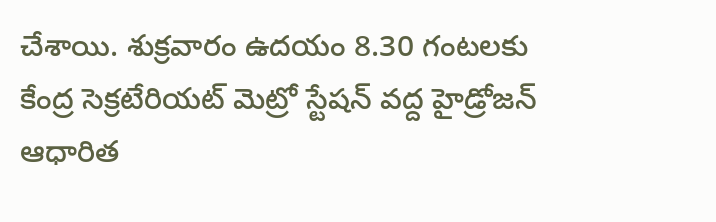చేశాయి. శుక్రవారం ఉదయం 8.30 గంటలకు కేంద్ర సెక్రటేరియట్ మెట్రో స్టేషన్ వద్ద హైడ్రోజన్ ఆధారిత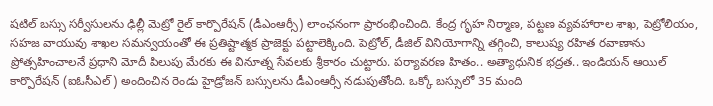షటిల్ బస్సు సర్వీసులను ఢిల్లీ మెట్రో రైల్ కార్పొరేషన్ (డీఎంఆర్సీ) లాంఛనంగా ప్రారంభించింది. కేంద్ర గృహ నిర్మాణ, పట్టణ వ్యవహారాల శాఖ, పెట్రోలియం, సహజ వాయువు శాఖల సమన్వయంతో ఈ ప్రతిష్టాత్మక ప్రాజెక్టు పట్టాలెక్కింది. పెట్రోల్, డీజిల్ వినియోగాన్ని తగ్గించి, కాలుష్య రహిత రవాణాను ప్రోత్సహించాలనే ప్రధాని మోదీ పిలుపు మేరకు ఈ వినూత్న సేవలకు శ్రీకారం చుట్టారు. పర్యావరణ హితం.. అత్యాధునిక భద్రత.. ఇండియన్ ఆయిల్ కార్పొరేషన్ (ఐఓసీఎల్) అందించిన రెండు హైడ్రోజన్ బస్సులను డీఎంఆర్సీ నడుపుతోంది. ఒక్కో బస్సులో 35 మంది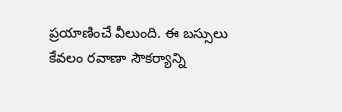ప్రయాణించే వీలుంది. ఈ బస్సులు కేవలం రవాణా సౌకర్యాన్ని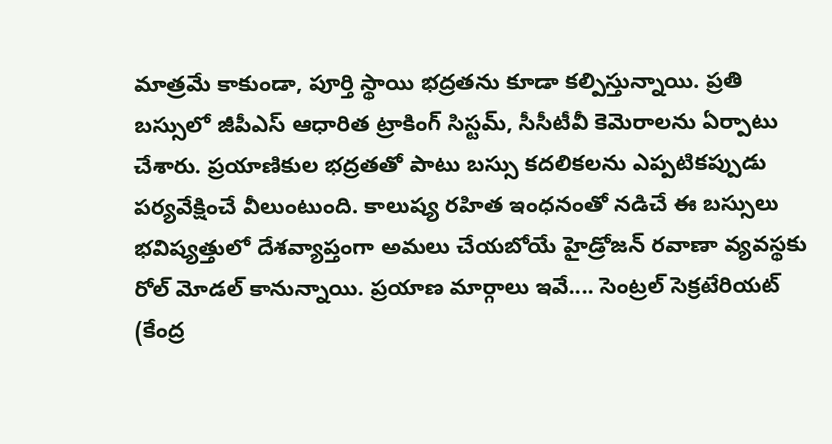మాత్రమే కాకుండా, పూర్తి స్థాయి భద్రతను కూడా కల్పిస్తున్నాయి. ప్రతి బస్సులో జీపీఎస్ ఆధారిత ట్రాకింగ్ సిస్టమ్, సీసీటీవీ కెమెరాలను ఏర్పాటు చేశారు. ప్రయాణికుల భద్రతతో పాటు బస్సు కదలికలను ఎప్పటికప్పుడు పర్యవేక్షించే వీలుంటుంది. కాలుష్య రహిత ఇంధనంతో నడిచే ఈ బస్సులు భవిష్యత్తులో దేశవ్యాప్తంగా అమలు చేయబోయే హైడ్రోజన్ రవాణా వ్యవస్థకు రోల్ మోడల్ కానున్నాయి. ప్రయాణ మార్గాలు ఇవే.... సెంట్రల్ సెక్రటేరియట్ (కేంద్ర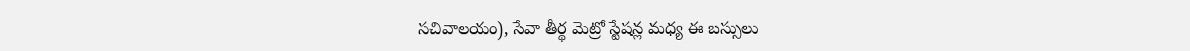సచివాలయం), సేవా తీర్థ మెట్రో స్టేషన్ల మధ్య ఈ బస్సులు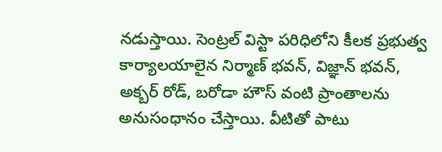నడుస్తాయి. సెంట్రల్ విస్టా పరిధిలోని కీలక ప్రభుత్వ కార్యాలయాలైన నిర్మాణ్ భవన్, విజ్ఞాన్ భవన్, అక్బర్ రోడ్, బరోడా హౌస్ వంటి ప్రాంతాలను అనుసంధానం చేస్తాయి. వీటితో పాటు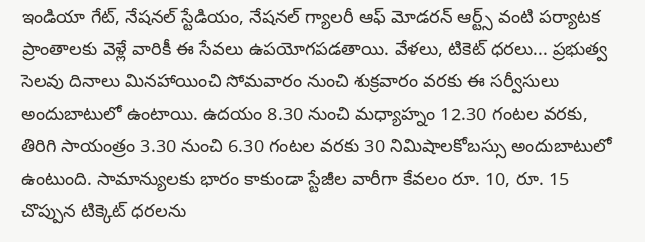ఇండియా గేట్, నేషనల్ స్టేడియం, నేషనల్ గ్యాలరీ ఆఫ్ మోడరన్ ఆర్ట్స్ వంటి పర్యాటక ప్రాంతాలకు వెళ్లే వారికీ ఈ సేవలు ఉపయోగపడతాయి. వేళలు, టికెట్ ధరలు... ప్రభుత్వ సెలవు దినాలు మినహాయించి సోమవారం నుంచి శుక్రవారం వరకు ఈ సర్వీసులు అందుబాటులో ఉంటాయి. ఉదయం 8.30 నుంచి మధ్యాహ్నం 12.30 గంటల వరకు, తిరిగి సాయంత్రం 3.30 నుంచి 6.30 గంటల వరకు 30 నిమిషాలకోబస్సు అందుబాటులో ఉంటుంది. సామాన్యులకు భారం కాకుండా స్టేజీల వారీగా కేవలం రూ. 10, రూ. 15 చొప్పున టిక్కెట్ ధరలను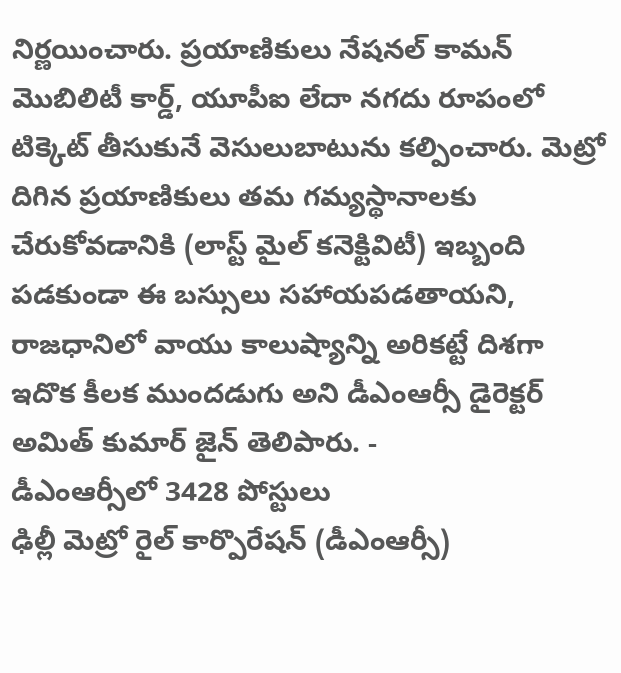నిర్ణయించారు. ప్రయాణికులు నేషనల్ కామన్ మొబిలిటీ కార్డ్, యూపీఐ లేదా నగదు రూపంలో టిక్కెట్ తీసుకునే వెసులుబాటును కల్పించారు. మెట్రో దిగిన ప్రయాణికులు తమ గమ్యస్థానాలకు చేరుకోవడానికి (లాస్ట్ మైల్ కనెక్టివిటీ) ఇబ్బంది పడకుండా ఈ బస్సులు సహాయపడతాయని, రాజధానిలో వాయు కాలుష్యాన్ని అరికట్టే దిశగా ఇదొక కీలక ముందడుగు అని డీఎంఆర్సీ డైరెక్టర్ అమిత్ కుమార్ జైన్ తెలిపారు. -
డీఎంఆర్సీలో 3428 పోస్టులు
ఢిల్లీ మెట్రో రైల్ కార్పొరేషన్ (డీఎంఆర్సీ)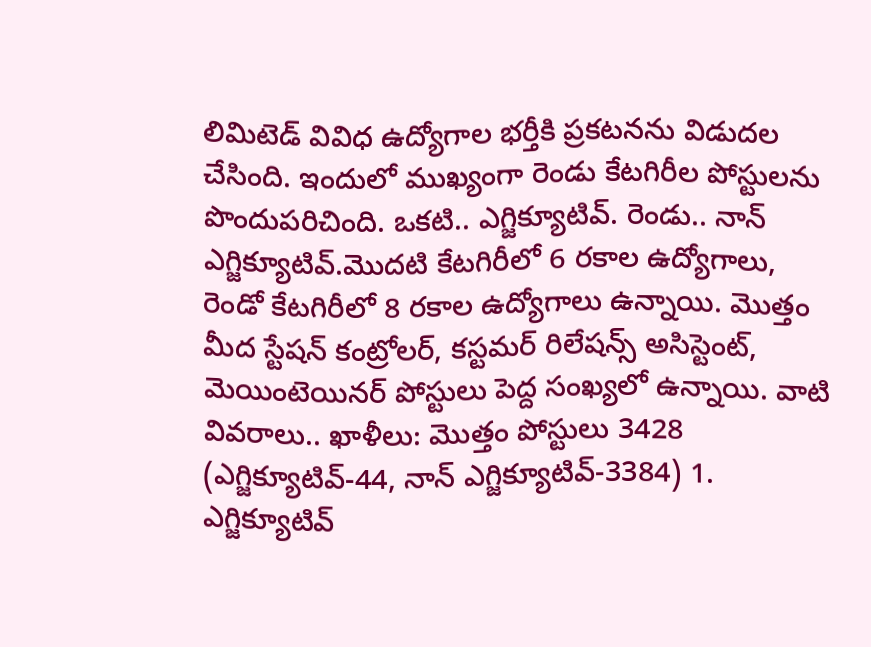లిమిటెడ్ వివిధ ఉద్యోగాల భర్తీకి ప్రకటనను విడుదల చేసింది. ఇందులో ముఖ్యంగా రెండు కేటగిరీల పోస్టులను పొందుపరిచింది. ఒకటి.. ఎగ్జిక్యూటివ్. రెండు.. నాన్ ఎగ్జిక్యూటివ్.మొదటి కేటగిరీలో 6 రకాల ఉద్యోగాలు, రెండో కేటగిరీలో 8 రకాల ఉద్యోగాలు ఉన్నాయి. మొత్తం మీద స్టేషన్ కంట్రోలర్, కస్టమర్ రిలేషన్స్ అసిస్టెంట్, మెయింటెయినర్ పోస్టులు పెద్ద సంఖ్యలో ఉన్నాయి. వాటి వివరాలు.. ఖాళీలు: మొత్తం పోస్టులు 3428 (ఎగ్జిక్యూటివ్-44, నాన్ ఎగ్జిక్యూటివ్-3384) 1. ఎగ్జిక్యూటివ్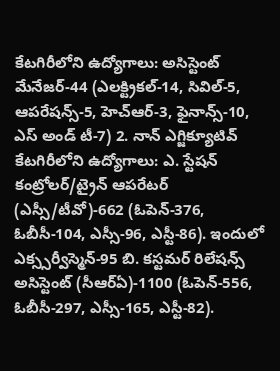కేటగిరీలోని ఉద్యోగాలు: అసిస్టెంట్ మేనేజర్-44 (ఎలక్ట్రికల్-14, సివిల్-5, ఆపరేషన్స్-5, హెచ్ఆర్-3, ఫైనాన్స్-10, ఎస్ అండ్ టీ-7) 2. నాన్ ఎగ్జిక్యూటివ్ కేటగిరీలోని ఉద్యోగాలు: ఎ. స్టేషన్ కంట్రోలర్/ట్రైన్ ఆపరేటర్ (ఎస్సీ/టీవో)-662 (ఓపెన్-376, ఓబీసీ-104, ఎస్సీ-96, ఎస్టీ-86). ఇందులో ఎక్స్సర్వీస్మెన్-95 బి. కస్టమర్ రిలేషన్స్ అసిస్టెంట్ (సీఆర్ఏ)-1100 (ఓపెన్-556, ఓబీసీ-297, ఎస్సీ-165, ఎస్టీ-82).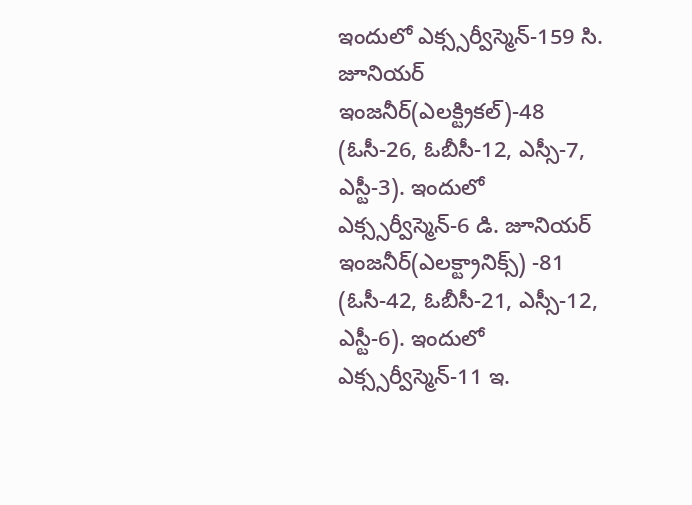ఇందులో ఎక్స్సర్వీస్మెన్-159 సి. జూనియర్ ఇంజనీర్(ఎలక్ట్రికల్)-48 (ఓసీ-26, ఓబీసీ-12, ఎస్సీ-7, ఎస్టీ-3). ఇందులో ఎక్స్సర్వీస్మెన్-6 డి. జూనియర్ ఇంజనీర్(ఎలక్ట్రానిక్స్) -81 (ఓసీ-42, ఓబీసీ-21, ఎస్సీ-12, ఎస్టీ-6). ఇందులో ఎక్స్సర్వీస్మెన్-11 ఇ.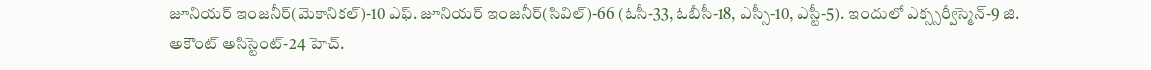జూనియర్ ఇంజనీర్(మెకానికల్)-10 ఎఫ్. జూనియర్ ఇంజనీర్(సివిల్)-66 (ఓసీ-33, ఓబీసీ-18, ఎస్సీ-10, ఎస్టీ-5). ఇందులో ఎక్స్సర్వీస్మెన్-9 జి. అకౌంట్ అసిస్టెంట్-24 హెచ్.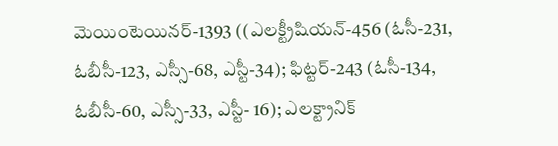మెయింటెయినర్-1393 ((ఎలక్ట్రీషియన్-456 (ఓసీ-231, ఓబీసీ-123, ఎస్సీ-68, ఎస్టీ-34); ఫిట్టర్-243 (ఓసీ-134, ఓబీసీ-60, ఎస్సీ-33, ఎస్టీ- 16); ఎలక్ట్రానిక్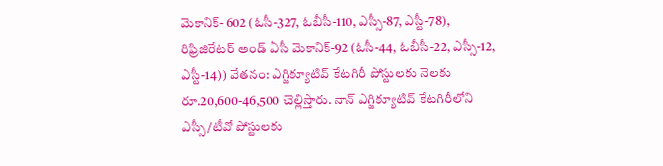మెకానిక్- 602 (ఓసీ-327, ఓబీసీ-110, ఎస్సీ-87, ఎస్టీ-78), రిఫ్రిజిరేటర్ అండ్ ఏసీ మెకానిక్-92 (ఓసీ-44, ఓబీసీ-22, ఎస్సీ-12, ఎస్టీ-14)) వేతనం: ఎగ్జిక్యూటివ్ కేటగిరీ పోస్టులకు నెలకు రూ.20,600-46,500 చెల్లిస్తారు. నాన్ ఎగ్జిక్యూటివ్ కేటగిరీలోని ఎస్సీ/టీవో పోస్టులకు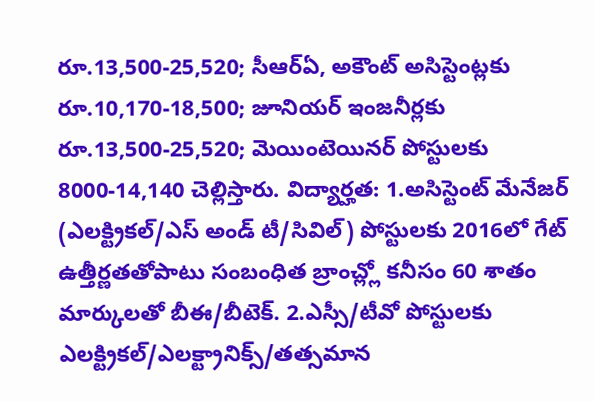రూ.13,500-25,520; సీఆర్ఏ, అకౌంట్ అసిస్టెంట్లకు రూ.10,170-18,500; జూనియర్ ఇంజనీర్లకు రూ.13,500-25,520; మెయింటెయినర్ పోస్టులకు 8000-14,140 చెల్లిస్తారు. విద్యార్హత: 1.అసిస్టెంట్ మేనేజర్ (ఎలక్ట్రికల్/ఎస్ అండ్ టీ/సివిల్) పోస్టులకు 2016లో గేట్ ఉత్తీర్ణతతోపాటు సంబంధిత బ్రాంచ్ల్లో కనీసం 60 శాతం మార్కులతో బీఈ/బీటెక్. 2.ఎస్సీ/టీవో పోస్టులకు ఎలక్ట్రికల్/ఎలక్ట్రానిక్స్/తత్సమాన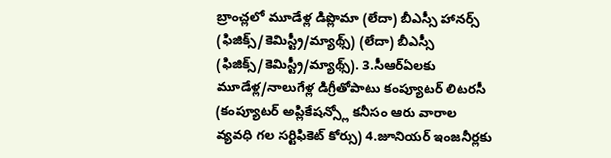బ్రాంచ్లలో మూడేళ్ల డిప్లొమా (లేదా) బీఎస్సీ హానర్స్ (ఫిజిక్స్/కెమిస్ట్రీ/మ్యాథ్స్) (లేదా) బీఎస్సీ (ఫిజిక్స్/కెమిస్ట్రీ/మ్యాథ్స్). 3.సీఆర్ఏలకు మూడేళ్ల/నాలుగేళ్ల డిగ్రీతోపాటు కంప్యూటర్ లిటరసీ (కంప్యూటర్ అప్లికేషన్స్లో కనీసం ఆరు వారాల వ్యవధి గల సర్టిఫికెట్ కోర్సు) 4.జూనియర్ ఇంజనీర్లకు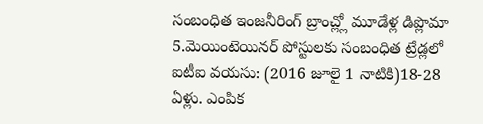సంబంధిత ఇంజనీరింగ్ బ్రాంచ్ల్లో మూడేళ్ల డిప్లొమా 5.మెయింటెయినర్ పోస్టులకు సంబంధిత ట్రేడ్లలో ఐటీఐ వయసు: (2016 జూలై 1 నాటికి)18-28 ఏళ్లు. ఎంపిక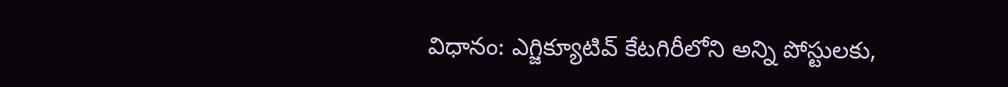విధానం: ఎగ్జిక్యూటివ్ కేటగిరీలోని అన్ని పోస్టులకు,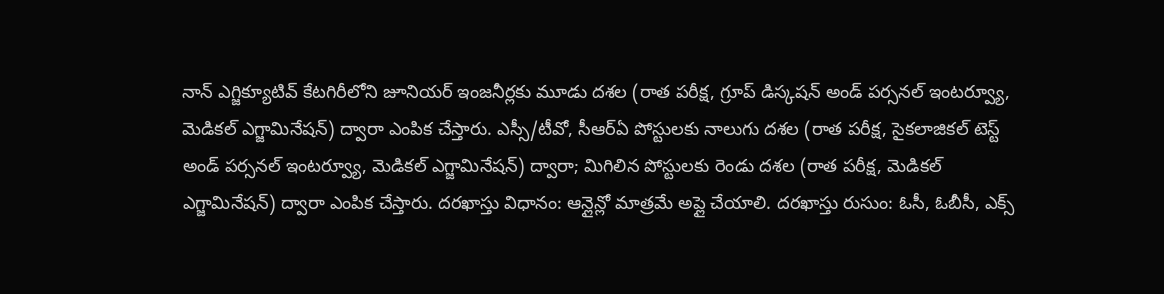నాన్ ఎగ్జిక్యూటివ్ కేటగిరీలోని జూనియర్ ఇంజనీర్లకు మూడు దశల (రాత పరీక్ష, గ్రూప్ డిస్కషన్ అండ్ పర్సనల్ ఇంటర్వ్యూ, మెడికల్ ఎగ్జామినేషన్) ద్వారా ఎంపిక చేస్తారు. ఎస్సీ/టీవో, సీఆర్ఏ పోస్టులకు నాలుగు దశల (రాత పరీక్ష, సైకలాజికల్ టెస్ట్ అండ్ పర్సనల్ ఇంటర్వ్యూ, మెడికల్ ఎగ్జామినేషన్) ద్వారా; మిగిలిన పోస్టులకు రెండు దశల (రాత పరీక్ష, మెడికల్ ఎగ్జామినేషన్) ద్వారా ఎంపిక చేస్తారు. దరఖాస్తు విధానం: ఆన్లైన్లో మాత్రమే అప్లై చేయాలి. దరఖాస్తు రుసుం: ఓసీ, ఓబీసీ, ఎక్స్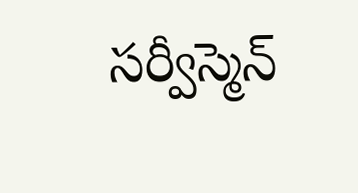సర్వీస్మెన్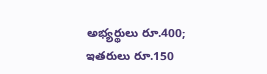అభ్యర్థులు రూ.400; ఇతరులు రూ.150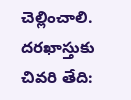చెల్లించాలి. దరఖాస్తుకు చివరి తేది: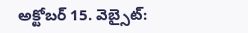అక్టోబర్ 15. వెబ్సైట్: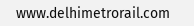www.delhimetrorail.com